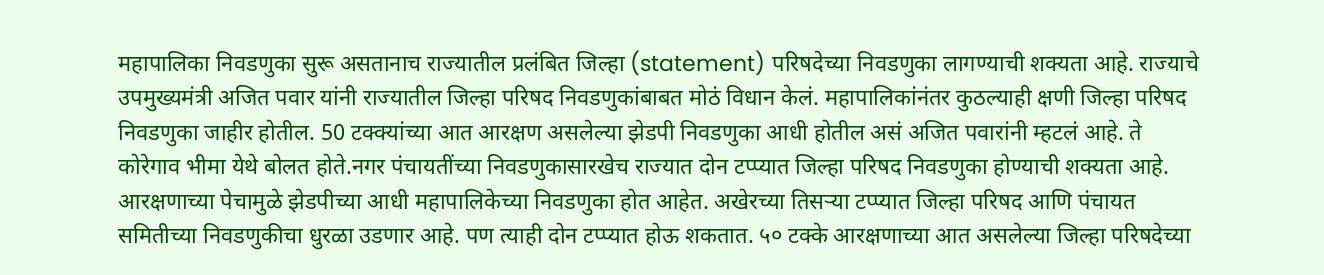महापालिका निवडणुका सुरू असतानाच राज्यातील प्रलंबित जिल्हा (statement) परिषदेच्या निवडणुका लागण्याची शक्यता आहे. राज्याचे उपमुख्यमंत्री अजित पवार यांनी राज्यातील जिल्हा परिषद निवडणुकांबाबत मोठं विधान केलं. महापालिकांनंतर कुठल्याही क्षणी जिल्हा परिषद निवडणुका जाहीर होतील. 50 टक्क्यांच्या आत आरक्षण असलेल्या झेडपी निवडणुका आधी होतील असं अजित पवारांनी म्हटलं आहे. ते कोरेगाव भीमा येथे बोलत होते.नगर पंचायतींच्या निवडणुकासारखेच राज्यात दोन टप्प्यात जिल्हा परिषद निवडणुका होण्याची शक्यता आहे. आरक्षणाच्या पेचामुळे झेडपीच्या आधी महापालिकेच्या निवडणुका होत आहेत. अखेरच्या तिसऱ्या टप्प्यात जिल्हा परिषद आणि पंचायत समितीच्या निवडणुकीचा धुरळा उडणार आहे. पण त्याही दोन टप्प्यात होऊ शकतात. ५० टक्के आरक्षणाच्या आत असलेल्या जिल्हा परिषदेच्या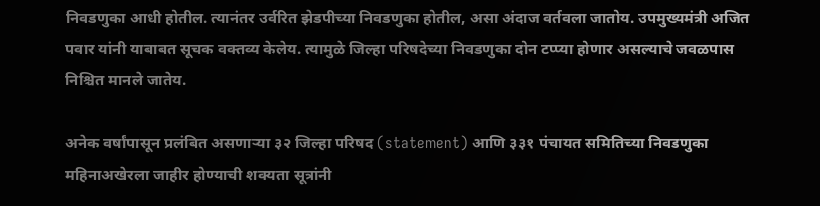निवडणुका आधी होतील. त्यानंतर उर्वरित झेडपीच्या निवडणुका होतील, असा अंदाज वर्तवला जातोय. उपमुख्यमंत्री अजित पवार यांनी याबाबत सूचक वक्तव्य केलेय. त्यामुळे जिल्हा परिषदेच्या निवडणुका दोन टप्प्या होणार असल्याचे जवळपास निश्चित मानले जातेय.

अनेक वर्षांपासून प्रलंबित असणाऱ्या ३२ जिल्हा परिषद (statement) आणि ३३१ पंचायत समितिच्या निवडणुका महिनाअखेरला जाहीर होण्याची शक्यता सूत्रांनी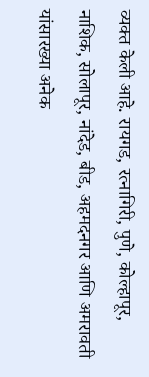व्यक्त केली आहे. रायगड, रत्नागिरी, पुणे, कोल्हापूर, नाशिक, सोलापूर, नांदेड, बीड, अहमदनगर आणि अमरावती यांसारख्या अनेक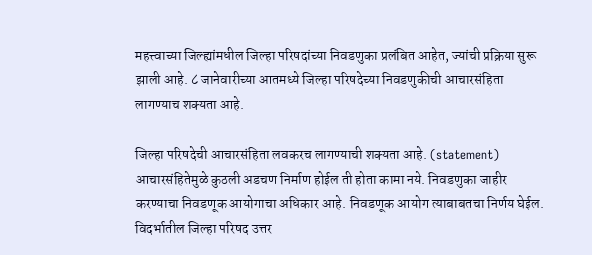महत्त्वाच्या जिल्ह्यांमधील जिल्हा परिषदांच्या निवडणुका प्रलंबित आहेत, ज्यांची प्रक्रिया सुरू झाली आहे. ८ जानेवारीच्या आतमध्ये जिल्हा परिषदेच्या निवडणुकीची आचारसंहिता लागण्याच शक्यता आहे.

जिल्हा परिषदेची आचारसंहिता लवकरच लागण्याची शक्यता आहे. (statement) आचारसंहितेमुळे कुठली अडचण निर्माण होईल ती होता कामा नये. निवडणुका जाहीर करण्याचा निवडणूक आयोगाचा अधिकार आहे. निवडणूक आयोग त्याबाबतचा निर्णय घेईल. विदर्भातील जिल्हा परिषद उत्तर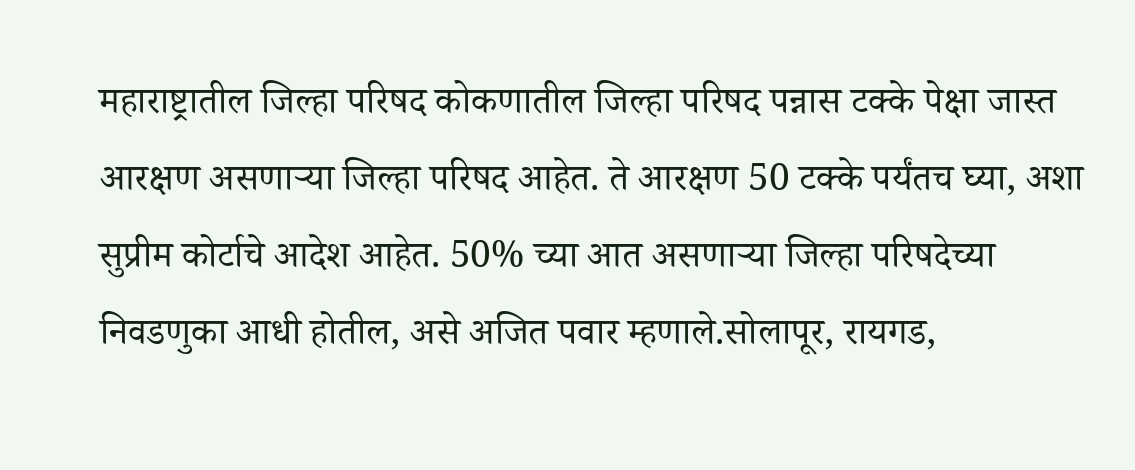महाराष्ट्रातील जिल्हा परिषद कोकणातील जिल्हा परिषद पन्नास टक्के पेक्षा जास्त आरक्षण असणाऱ्या जिल्हा परिषद आहेत. ते आरक्षण 50 टक्के पर्यंतच घ्या, अशा सुप्रीम कोर्टाचे आदेश आहेत. 50% च्या आत असणाऱ्या जिल्हा परिषदेच्या निवडणुका आधी होतील, असे अजित पवार म्हणाले.सोलापूर, रायगड,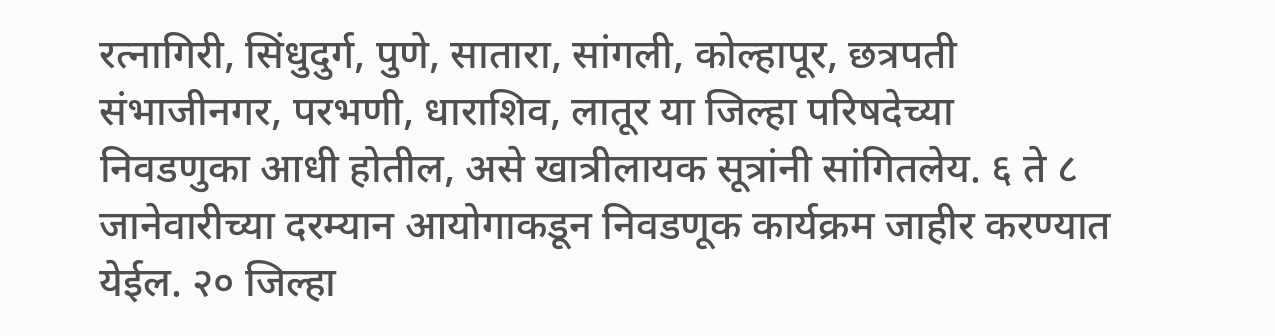रत्नागिरी, सिंधुदुर्ग, पुणे, सातारा, सांगली, कोल्हापूर, छत्रपती संभाजीनगर, परभणी, धाराशिव, लातूर या जिल्हा परिषदेच्या निवडणुका आधी होतील, असे खात्रीलायक सूत्रांनी सांगितलेय. ६ ते ८ जानेवारीच्या दरम्यान आयोगाकडून निवडणूक कार्यक्रम जाहीर करण्यात येईल. २० जिल्हा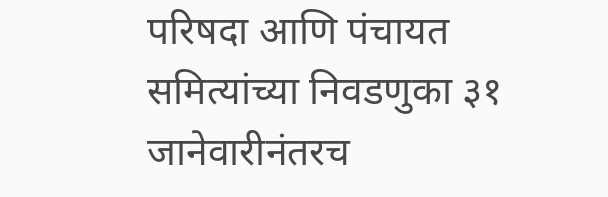परिषदा आणि पंचायत समित्यांच्या निवडणुका ३१ जानेवारीनंतरच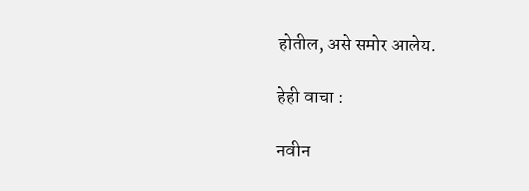होतील, असे समोर आलेय.

हेही वाचा :

नवीन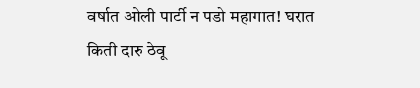वर्षात ओली पार्टी न पडो महागात! घरात किती दारु ठेवू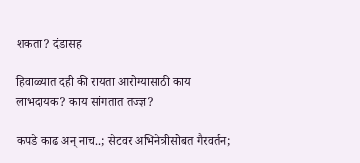शकता? दंडासह

हिवाळ्यात दही की रायता आरोग्यासाठी काय लाभदायक? काय सांगतात तज्ज्ञ?

कपडे काढ अन् नाच..; सेटवर अभिनेत्रीसोबत गैरवर्तन;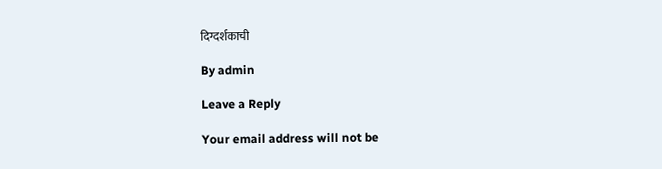दिग्दर्शकाची

By admin

Leave a Reply

Your email address will not be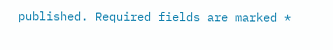published. Required fields are marked *